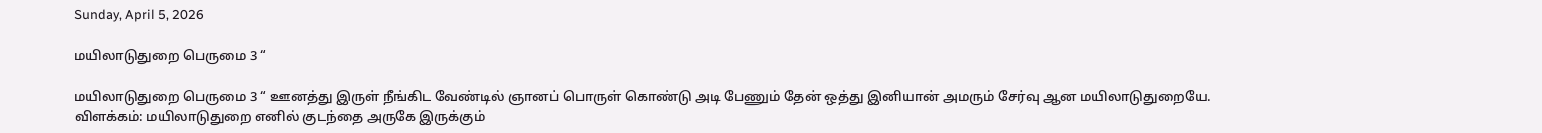Sunday, April 5, 2026

மயிலாடுதுறை பெருமை 3 “

மயிலாடுதுறை பெருமை 3 “ ஊனத்து இருள் நீங்கிட வேண்டில் ஞானப் பொருள் கொண்டு அடி பேணும் தேன் ஒத்து இனியான் அமரும் சேர்வு ஆன மயிலாடுதுறையே. விளக்கம்: மயிலாடுதுறை எனில் குடந்தை அருகே இருக்கும்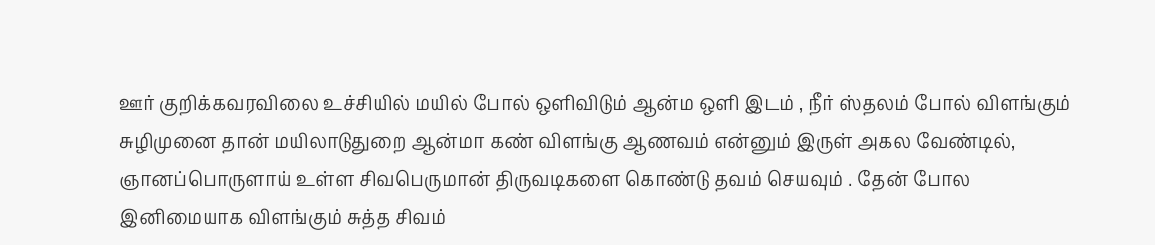ஊர் குறிக்கவரவிலை உச்சியில் மயில் போல் ஒளிவிடும் ஆன்ம ஒளி இடம் , நீர் ஸ்தலம் போல் விளங்கும் சுழிமுனை தான் மயிலாடுதுறை ஆன்மா கண் விளங்கு ஆணவம் என்னும் இருள் அகல வேண்டில், ஞானப்பொருளாய் உள்ள சிவபெருமான் திருவடிகளை கொண்டு தவம் செயவும் . தேன் போல இனிமையாக விளங்கும் சுத்த சிவம்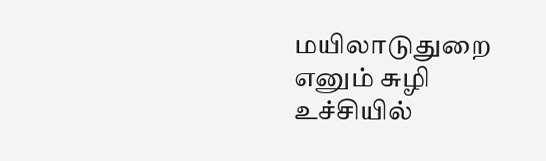மயிலாடுதுறை எனும் சுழி உச்சியில்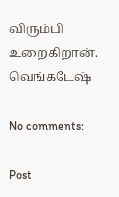விரும்பி உறைகிறான். வெங்கடேஷ்

No comments:

Post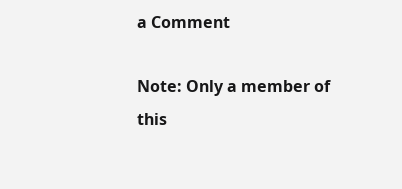a Comment

Note: Only a member of this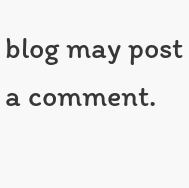blog may post a comment.